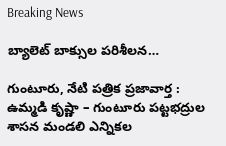Breaking News

బ్యాలెట్ బాక్సుల పరిశీలన…

గుంటూరు, నేటి పత్రిక ప్రజావార్త :
ఉమ్మడి కృష్ణా – గుంటూరు పట్టభద్రుల శాసన మండలి ఎన్నికల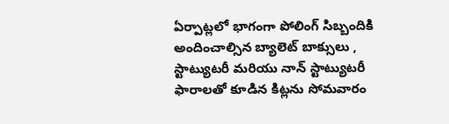ఏర్పాట్లలో భాగంగా పోలింగ్ సిబ్బందికి అందించాల్సిన బ్యాలెట్ బాక్సులు , స్టాట్యుటరీ మరియు నాన్ స్టాట్యుటరీ ఫారాలతో కూడిన కిట్లను సోమవారం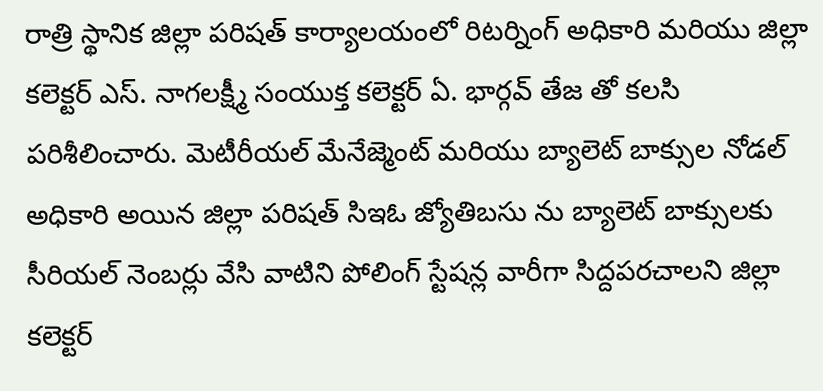రాత్రి స్థానిక జిల్లా పరిషత్ కార్యాలయంలో రిటర్నింగ్ అధికారి మరియు జిల్లా కలెక్టర్ ఎస్. నాగలక్ష్మీ సంయుక్త కలెక్టర్ ఏ. భార్గవ్ తేజ తో కలసి పరిశీలించారు. మెటీరీయల్ మేనేజ్మెంట్ మరియు బ్యాలెట్ బాక్సుల నోడల్ అధికారి అయిన జిల్లా పరిషత్ సిఇఓ జ్యోతిబసు ను బ్యాలెట్ బాక్సులకు సీరియల్ నెంబర్లు వేసి వాటిని పోలింగ్ స్టేషన్ల వారీగా సిద్దపరచాలని జిల్లా కలెక్టర్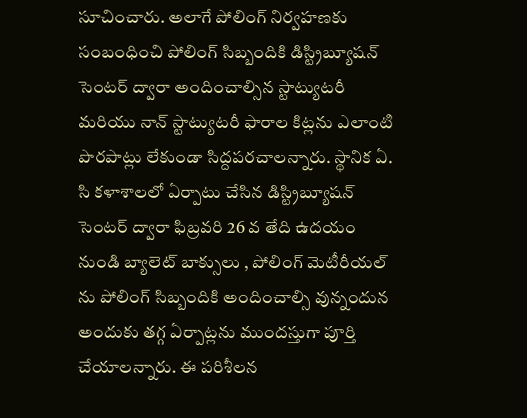సూచించారు. అలాగే పోలింగ్ నిర్వహణకు సంబంధించి పోలింగ్ సిబ్బందికి డిస్ట్రిబ్యూషన్ సెంటర్ ద్వారా అందించాల్సిన స్టాట్యుటరీ మరియు నాన్ స్టాట్యుటరీ ఫారాల కిట్లను ఎలాంటి పొరపాట్లు లేకుండా సిద్దపరచాలన్నారు. స్థానిక ఏ. సి కళాశాలలో ఏర్పాటు చేసిన డిస్ట్రిబ్యూషన్ సెంటర్ ద్వారా ఫిబ్రవరి 26 వ తేది ఉదయం నుండి బ్యాలెట్ బాక్సులు , పోలింగ్ మెటీరీయల్ ను పోలింగ్ సిబ్బందికి అందించాల్సి వున్నందున అందుకు తగ్గ ఏర్పాట్లను ముందస్తుగా పూర్తి చేయాలన్నారు. ఈ పరిశీలన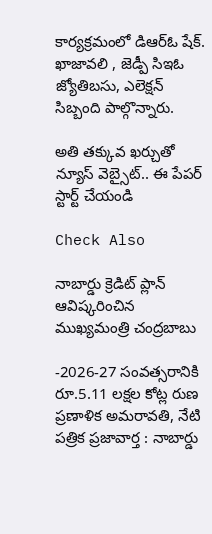కార్యక్రమంలో డిఆర్ఓ షేక్. ఖాజావలి , జెడ్పీ సిఇఓ జ్యోతిబసు, ఎలెక్షన్ సిబ్బంది పాల్గొన్నారు.

అతి తక్కువ ఖర్చుతో న్యూస్ వెబ్సైట్.. ఈ పేపర్ స్టార్ట్ చేయండి

Check Also

నాబార్డు క్రెడిట్ ప్లాన్ ఆవిష్కరించిన ముఖ్యమంత్రి చంద్రబాబు

-2026-27 సంవత్సరానికి రూ.5.11 లక్షల కోట్ల రుణ ప్రణాళిక అమరావతి, నేటి పత్రిక ప్రజావార్త : నాబార్డు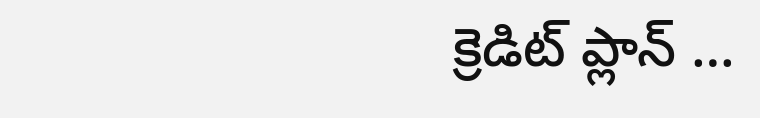క్రెడిట్ ప్లాన్ …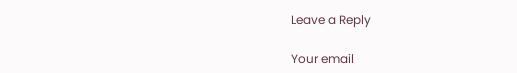Leave a Reply

Your email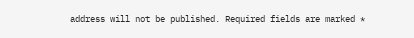address will not be published. Required fields are marked *